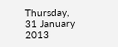Thursday, 31 January 2013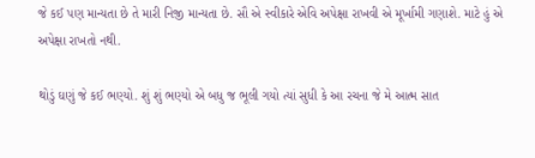જે કઈ પણ માન્યતા છે તે મારી નિજી માન્યતા છે. સૌ એ સ્વીકારે એવિ અપેક્ષા રાખવી એ મૂર્ખામી ગણાશે. માટે હું એ અપેક્ષા રાખતો નથી.

થોડું ઘણું જે કઈ ભણ્યો. શું શું ભણ્યો એ બધુ જ ભૂલી ગયો ત્યાં સુધી કે આ રચના જે મે આત્મ સાત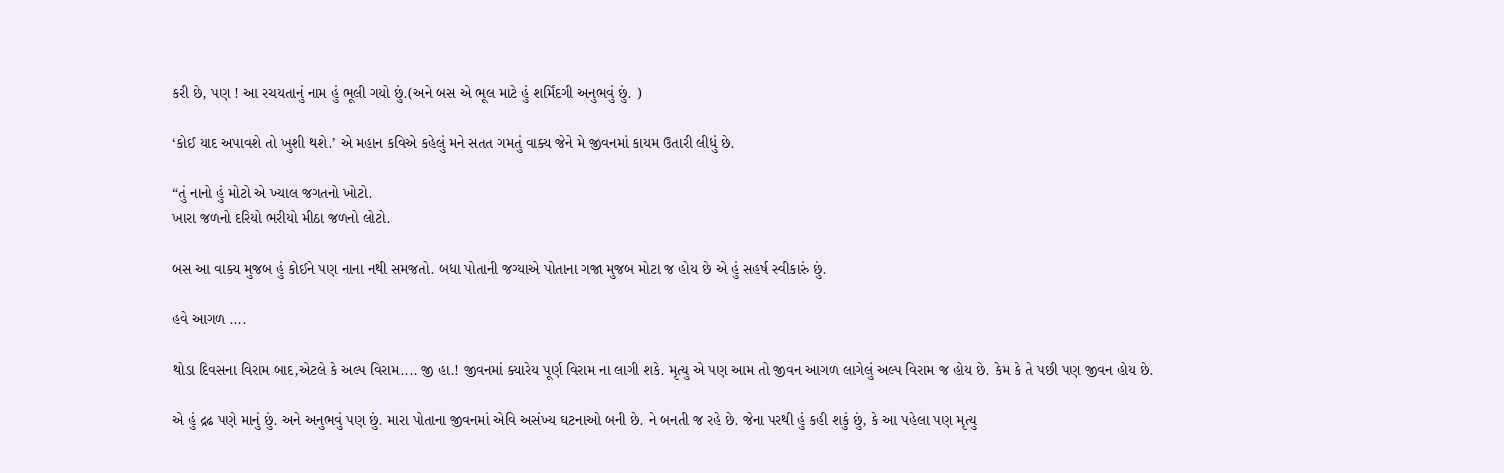કરી છે, પણ ! આ રચયતાનું નામ હું ભૂલી ગયો છું.(અને બસ એ ભૂલ માટે હું શર્મિંદગી અનુભવું છું. )

‘કોઈ યાદ અપાવશે તો ખુશી થશે.’ એ મહાન કવિએ કહેલું મને સતત ગમતું વાક્ય જેને મે જીવનમાં કાયમ ઉતારી લીધું છે.

“તું નાનો હું મોટો એ ખ્યાલ જગતનો ખોટો.
ખારા જળનો દરિયો ભરીયો મીઠા જળનો લોટો.

બસ આ વાક્ય મુજબ હું કોઈને પણ નાના નથી સમજતો. બધા પોતાની જગ્યાએ પોતાના ગજા મુજબ મોટા જ હોય છે એ હું સહર્ષ સ્વીકારું છું.

હવે આગળ ....

થોડા દિવસના વિરામ બાદ,એટલે કે અલ્પ વિરામ.... જી હા.! જીવનમાં ક્યારેય પૂર્ણ વિરામ ના લાગી શકે. મૃત્યુ એ પણ આમ તો જીવન આગળ લાગેલું અલ્પ વિરામ જ હોય છે. કેમ કે તે પછી પણ જીવન હોય છે.

એ હું દ્રઢ પણે માનું છું. અને અનુભવું પણ છું. મારા પોતાના જીવનમાં એવિ અસંખ્ય ઘટનાઓ બની છે. ને બનતી જ રહે છે. જેના પરથી હું કહી શકું છું, કે આ પહેલા પણ મૃત્યુ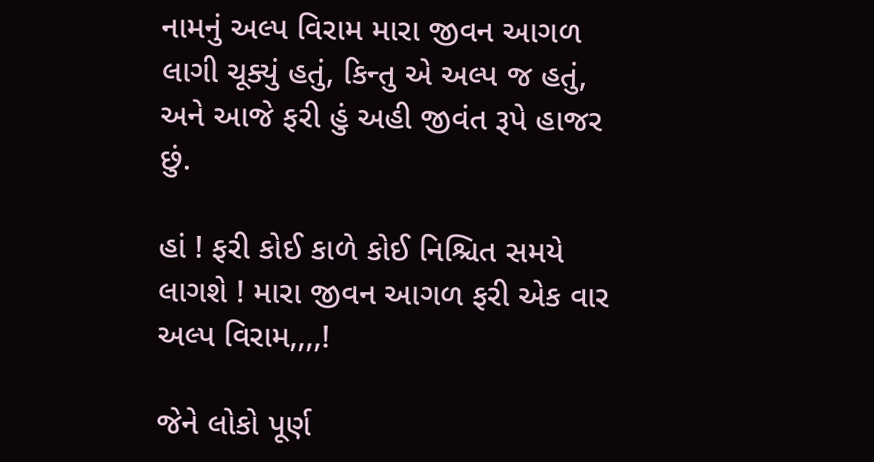નામનું અલ્પ વિરામ મારા જીવન આગળ લાગી ચૂક્યું હતું, કિન્તુ એ અલ્પ જ હતું, અને આજે ફરી હું અહી જીવંત રૂપે હાજર છું.

હાં ! ફરી કોઈ કાળે કોઈ નિશ્ચિત સમયે લાગશે ! મારા જીવન આગળ ફરી એક વાર અલ્પ વિરામ,,,,!

જેને લોકો પૂર્ણ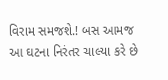વિરામ સમજશે.! બસ આમજ આ ઘટના નિરંતર ચાલ્યા કરે છે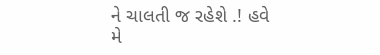ને ચાલતી જ રહેશે .! હવે મે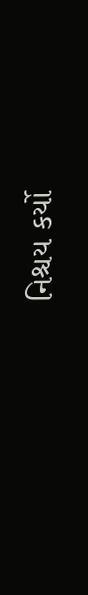નિશ્ચય કર્યો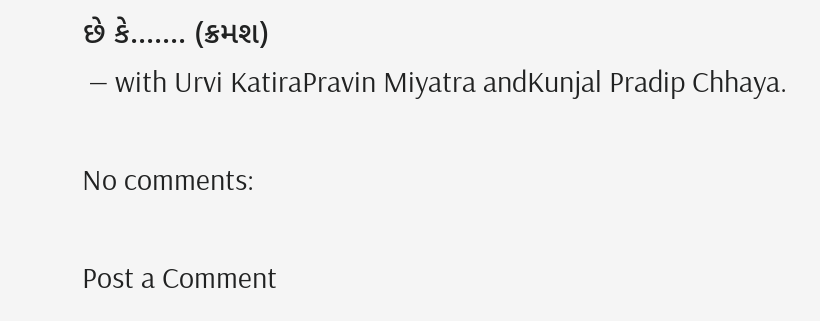છે કે....... (ક્રમશ)
 — with Urvi KatiraPravin Miyatra andKunjal Pradip Chhaya.

No comments:

Post a Comment